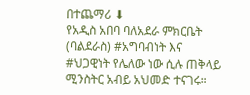በተጨማሪ ⬇
የአዲስ አበባ ባለአደራ ምክርቤት (ባልደራስ) #አግባብነት እና #ህጋዊነት የሌለው ነው ሲሉ ጠቅላይ ሚንስትር አብይ አህመድ ተናገሩ።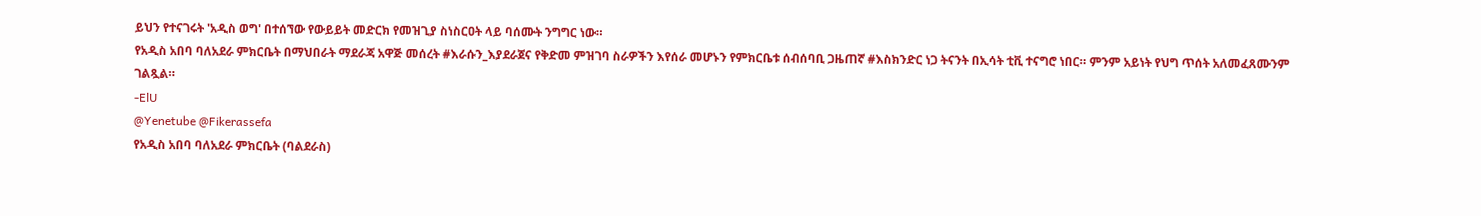ይህን የተናገሩት 'አዲስ ወግ' በተሰኘው የውይይት መድርክ የመዝጊያ ስነስርዐት ላይ ባሰሙት ንግግር ነው።
የአዲስ አበባ ባለአደራ ምክርቤት በማህበራት ማደራጃ አዋጅ መሰረት #እራሱን_እያደራጀና የቅድመ ምዝገባ ስራዎችን እየሰራ መሆኑን የምክርቤቱ ሰብሰባቢ ጋዜጠኛ #እስክንድር ነጋ ትናንት በኢሳት ቲቪ ተናግሮ ነበር። ምንም አይነት የህግ ጥሰት አለመፈጸሙንም ገልጿል።
-ElU
@Yenetube @Fikerassefa
የአዲስ አበባ ባለአደራ ምክርቤት (ባልደራስ)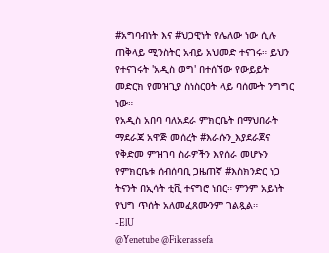#አግባብነት እና #ህጋዊነት የሌለው ነው ሲሉ ጠቅላይ ሚንስትር አብይ አህመድ ተናገሩ። ይህን የተናገሩት 'አዲስ ወግ' በተሰኘው የውይይት መድርክ የመዝጊያ ስነስርዐት ላይ ባሰሙት ንግግር ነው።
የአዲስ አበባ ባለአደራ ምክርቤት በማህበራት ማደራጃ አዋጅ መሰረት #እራሱን_እያደራጀና የቅድመ ምዝገባ ስራዎችን እየሰራ መሆኑን የምክርቤቱ ሰብሰባቢ ጋዜጠኛ #እስክንድር ነጋ ትናንት በኢሳት ቲቪ ተናግሮ ነበር። ምንም አይነት የህግ ጥሰት አለመፈጸሙንም ገልጿል።
-ElU
@Yenetube @Fikerassefa